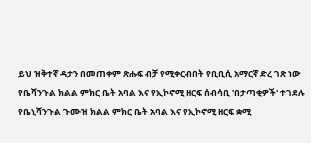ይህ ዝቅተኛ ዳታን በመጠቀም ጽሑፍ ብቻ የሚቀርብበት የቢቢሲ አማርኛ ድረ ገጽ ነው
የቤሻንጉል ክልል ምክር ቤት አባል እና የኢኮኖሚ ዘርፍ ሰብሳቢ 'በታጣቂዎች' ተገደሉ
የቤኒሻንጉል ጉሙዝ ክልል ምክር ቤት አባል እና የኢኮኖሚ ዘርፍ ቋሚ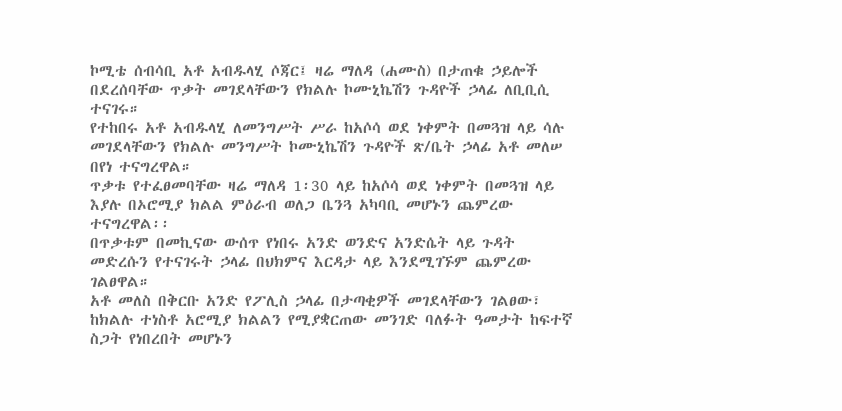ኮሚቴ ሰብሳቢ አቶ አብዱላሂ ሶጃር፤ ዛሬ ማለዳ (ሐሙስ) በታጠቁ ኃይሎች በደረሰባቸው ጥቃት መገደላቸውን የክልሉ ኮሙኒኬሽን ጉዳዮች ኃላፊ ለቢቢሲ ተናገሩ።
የተከበሩ አቶ አብዱላሂ ለመንግሥት ሥራ ከአሶሳ ወደ ነቀምት በመጓዝ ላይ ሳሉ መገደላቸውን የክልሉ መንግሥት ኮሙኒኬሽን ጉዳዮች ጽ/ቤት ኃላፊ አቶ መለሠ በየነ ተናግረዋል።
ጥቃቱ የተፈፀመባቸው ዛሬ ማለዳ 1፡30 ላይ ከአሶሳ ወደ ነቀምት በመጓዝ ላይ እያሉ በኦሮሚያ ክልል ምዕራብ ወለጋ ቤንጓ አካባቢ መሆኑን ጨምረው ተናግረዋል፡፡
በጥቃቱም በመኪናው ውሰጥ የነበሩ አንድ ወንድና አንድሴት ላይ ጉዳት መድረሱን የተናገሩት ኃላፊ በህክምና እርዳታ ላይ እንደሚገኙም ጨምረው ገልፀዋል።
አቶ መለስ በቅርቡ አንድ የፖሊስ ኃላፊ በታጣቂዎች መገደላቸውን ገልፀው፣ ከክልሉ ተነስቶ አሮሚያ ክልልን የሚያቋርጠው መንገድ ባለፉት ዓመታት ከፍተኛ ስጋት የነበረበት መሆኑን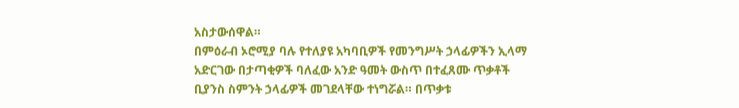አስታውሰዋል።
በምዕራብ ኦሮሚያ ባሉ የተለያዩ አካባቢዎች የመንግሥት ኃላፊዎችን ኢላማ አድርገው በታጣቂዎች ባለፈው አንድ ዓመት ውስጥ በተፈጸሙ ጥቃቶች ቢያንስ ስምንት ኃላፊዎች መገደላቸው ተነግሯል። በጥቃቱ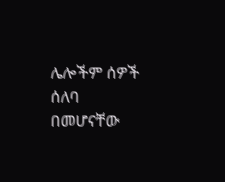ሌሎችም ሰዎች ሰለባ በመሆናቸው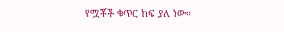የሟቾች ቁጥር ከፍ ያለ ነው።